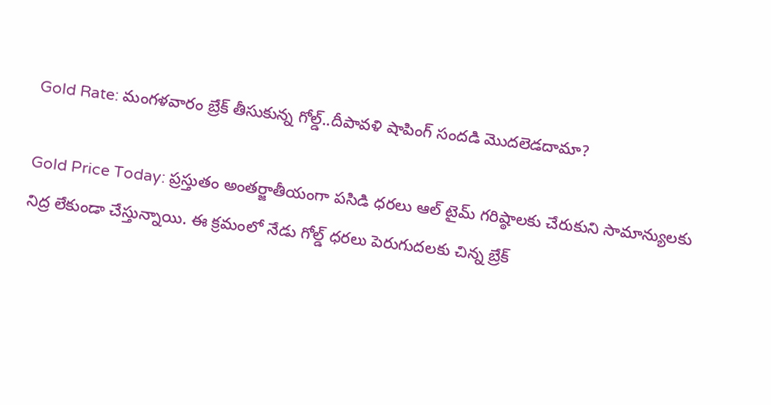Gold Rate: మంగళవారం బ్రేక్ తీసుకున్న గోల్డ్..దీపావళి షాపింగ్ సందడి మెుదలెడదామా?

Gold Price Today: ప్రస్తుతం అంతర్జాతీయంగా పసిడి ధరలు ఆల్ టైమ్ గరిష్ఠాలకు చేరుకుని సామాన్యులకు నిద్ర లేకుండా చేస్తున్నాయి. ఈ క్రమంలో నేడు గోల్డ్ ధరలు పెరుగుదలకు చిన్న బ్రేక్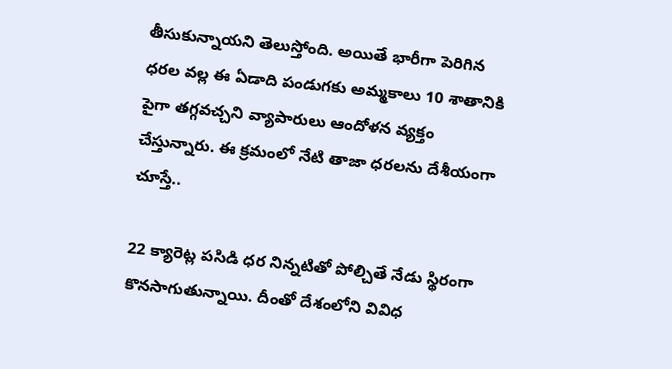తీసుకున్నాయని తెలుస్తోంది. అయితే భారీగా పెరిగిన ధరల వల్ల ఈ ఏడాది పండుగకు అమ్మకాలు 10 శాతానికి పైగా తగ్గవచ్చని వ్యాపారులు ఆందోళన వ్యక్తం చేస్తున్నారు. ఈ క్రమంలో నేటి తాజా ధరలను దేశీయంగా చూస్తే..

22 క్యారెట్ల పసిడి ధర నిన్నటితో పోల్చితే నేడు స్థిరంగా కొనసాగుతున్నాయి. దీంతో దేశంలోని వివిధ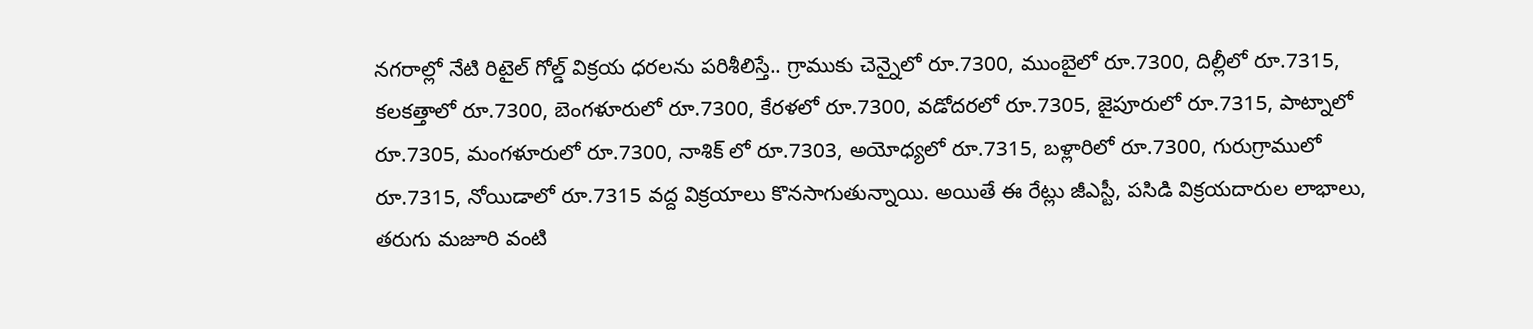నగరాల్లో నేటి రిటైల్ గోల్డ్ విక్రయ ధరలను పరిశీలిస్తే.. గ్రాముకు చెన్నైలో రూ.7300, ముంబైలో రూ.7300, దిల్లీలో రూ.7315, కలకత్తాలో రూ.7300, బెంగళూరులో రూ.7300, కేరళలో రూ.7300, వడోదరలో రూ.7305, జైపూరులో రూ.7315, పాట్నాలో రూ.7305, మంగళూరులో రూ.7300, నాశిక్ లో రూ.7303, అయోధ్యలో రూ.7315, బళ్లారిలో రూ.7300, గురుగ్రాములో రూ.7315, నోయిడాలో రూ.7315 వద్ద విక్రయాలు కొనసాగుతున్నాయి. అయితే ఈ రేట్లు జీఎస్టీ, పసిడి విక్రయదారుల లాభాలు, తరుగు మజూరి వంటి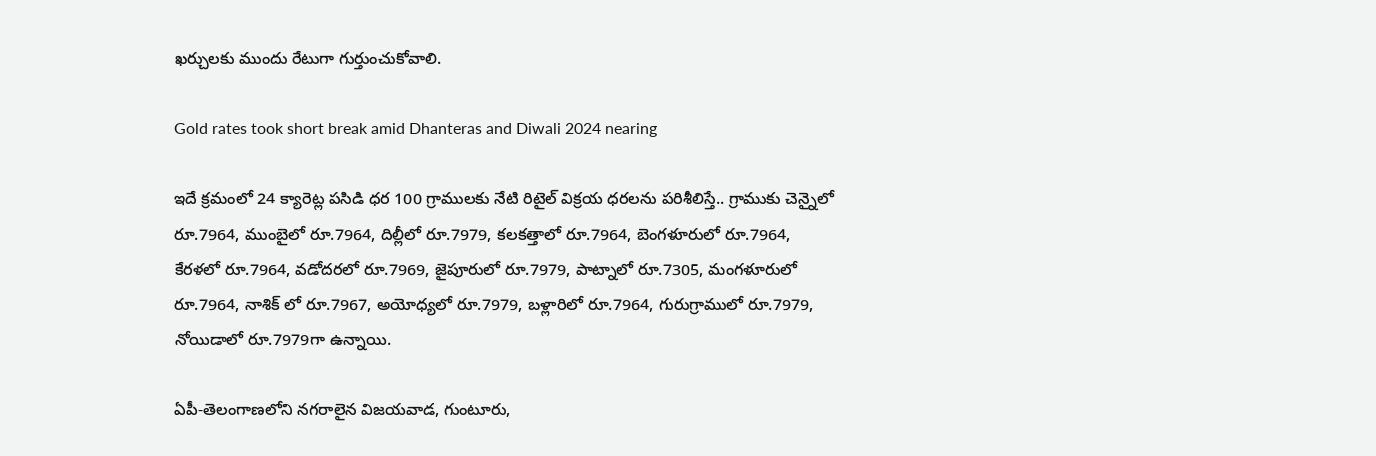ఖర్చులకు ముందు రేటుగా గుర్తుంచుకోవాలి.

Gold rates took short break amid Dhanteras and Diwali 2024 nearing

ఇదే క్రమంలో 24 క్యారెట్ల పసిడి ధర 100 గ్రాములకు నేటి రిటైల్ విక్రయ ధరలను పరిశీలిస్తే.. గ్రాముకు చెన్నైలో రూ.7964, ముంబైలో రూ.7964, దిల్లీలో రూ.7979, కలకత్తాలో రూ.7964, బెంగళూరులో రూ.7964, కేరళలో రూ.7964, వడోదరలో రూ.7969, జైపూరులో రూ.7979, పాట్నాలో రూ.7305, మంగళూరులో రూ.7964, నాశిక్ లో రూ.7967, అయోధ్యలో రూ.7979, బళ్లారిలో రూ.7964, గురుగ్రాములో రూ.7979, నోయిడాలో రూ.7979గా ఉన్నాయి.

ఏపీ-తెలంగాణలోని నగరాలైన విజయవాడ, గుంటూరు,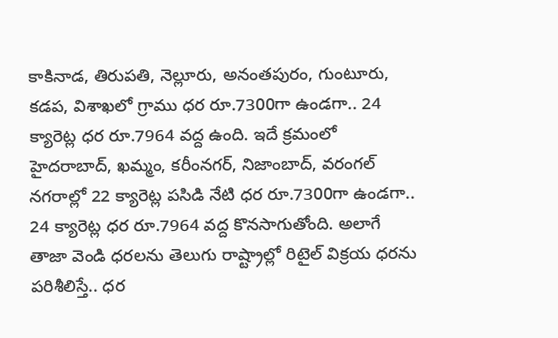కాకినాడ, తిరుపతి, నెల్లూరు, అనంతపురం, గుంటూరు, కడప, విశాఖలో గ్రాము ధర రూ.7300గా ఉండగా.. 24 క్యారెట్ల ధర రూ.7964 వద్ద ఉంది. ఇదే క్రమంలో హైదరాబాద్, ఖమ్మం, కరీంనగర్, నిజాంబాద్, వరంగల్ నగరాల్లో 22 క్యారెట్ల పసిడి నేటి ధర రూ.7300గా ఉండగా.. 24 క్యారెట్ల ధర రూ.7964 వద్ద కొనసాగుతోంది. అలాగే తాజా వెండి ధరలను తెలుగు రాష్ట్రాల్లో రిటైల్ విక్రయ ధరను పరిశీలిస్తే.. ధర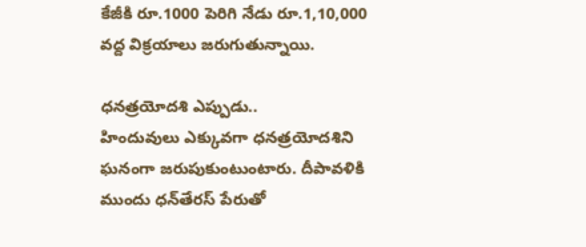కేజీకి రూ.1000 పెరిగి నేడు రూ.1,10,000 వద్ద విక్రయాలు జరుగుతున్నాయి.

ధనత్రయోదశి ఎప్పుడు..
హిందువులు ఎక్కువగా ధనత్రయోదశిని ఘనంగా జరుపుకుంటుంటారు. దీపావళికి ముందు ధన్‌తేరస్ పేరుతో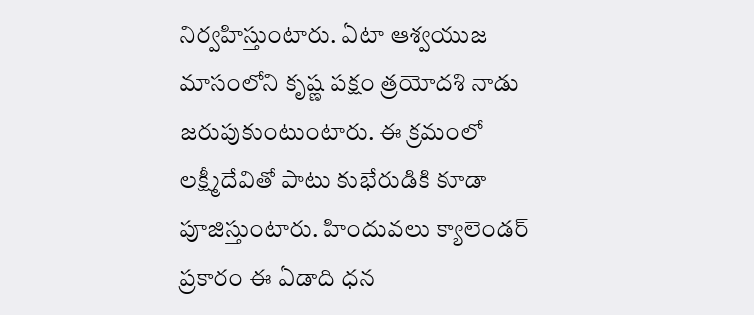నిర్వహిస్తుంటారు. ఏటా ఆశ్వయుజ మాసంలోని కృష్ణ పక్షం త్రయోదశి నాడు జరుపుకుంటుంటారు. ఈ క్రమంలో లక్ష్మీదేవితో పాటు కుభేరుడికి కూడా పూజిస్తుంటారు. హిందువలు క్యాలెండర్ ప్రకారం ఈ ఏడాది ధన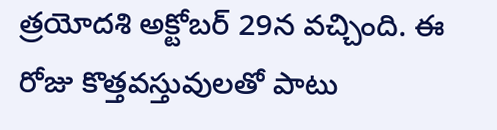త్రయోదశి అక్టోబర్ 29న వచ్చింది. ఈ రోజు కొత్తవస్తువులతో పాటు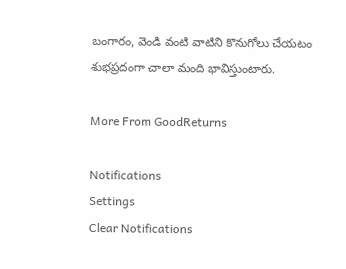బంగారం, వెండి వంటి వాటిని కొనుగోలు చేయటం శుభప్రదంగా చాలా మంది భావిస్తుంటారు.

More From GoodReturns

Notifications
Settings
Clear Notifications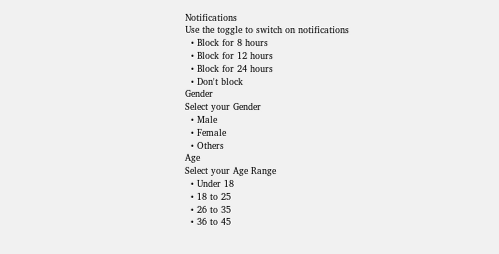Notifications
Use the toggle to switch on notifications
  • Block for 8 hours
  • Block for 12 hours
  • Block for 24 hours
  • Don't block
Gender
Select your Gender
  • Male
  • Female
  • Others
Age
Select your Age Range
  • Under 18
  • 18 to 25
  • 26 to 35
  • 36 to 45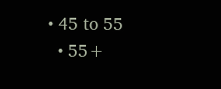• 45 to 55
  • 55+